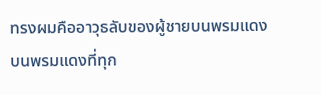ทรงผมคืออาวุธลับของผู้ชายบนพรมแดง
บนพรมแดงที่ทุก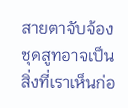สายตาจับจ้อง ชุดสูทอาจเป็นสิ่งที่เราเห็นก่อ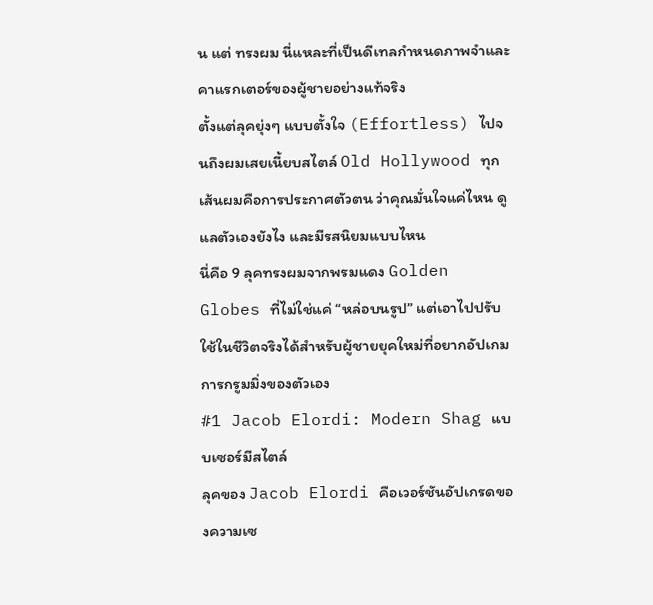น แต่ ทรงผม นี่แหละที่เป็นดีเทลกำหนดภาพจำและคาแรกเตอร์ของผู้ชายอย่างแท้จริง
ตั้งแต่ลุคยุ่งๆ แบบตั้งใจ (Effortless) ไปจนถึงผมเสยเนี้ยบสไตล์ Old Hollywood ทุกเส้นผมคือการประกาศตัวตน ว่าคุณมั่นใจแค่ไหน ดูแลตัวเองยังไง และมีรสนิยมแบบไหน
นี่คือ 9 ลุคทรงผมจากพรมแดง Golden Globes ที่ไม่ใช่แค่ “หล่อบนรูป” แต่เอาไปปรับใช้ในชีวิตจริงได้สำหรับผู้ชายยุคใหม่ที่อยากอัปเกมการกรูมมิ่งของตัวเอง
#1 Jacob Elordi: Modern Shag แบบเซอร์มีสไตล์
ลุคของ Jacob Elordi คือเวอร์ชันอัปเกรดของความเซ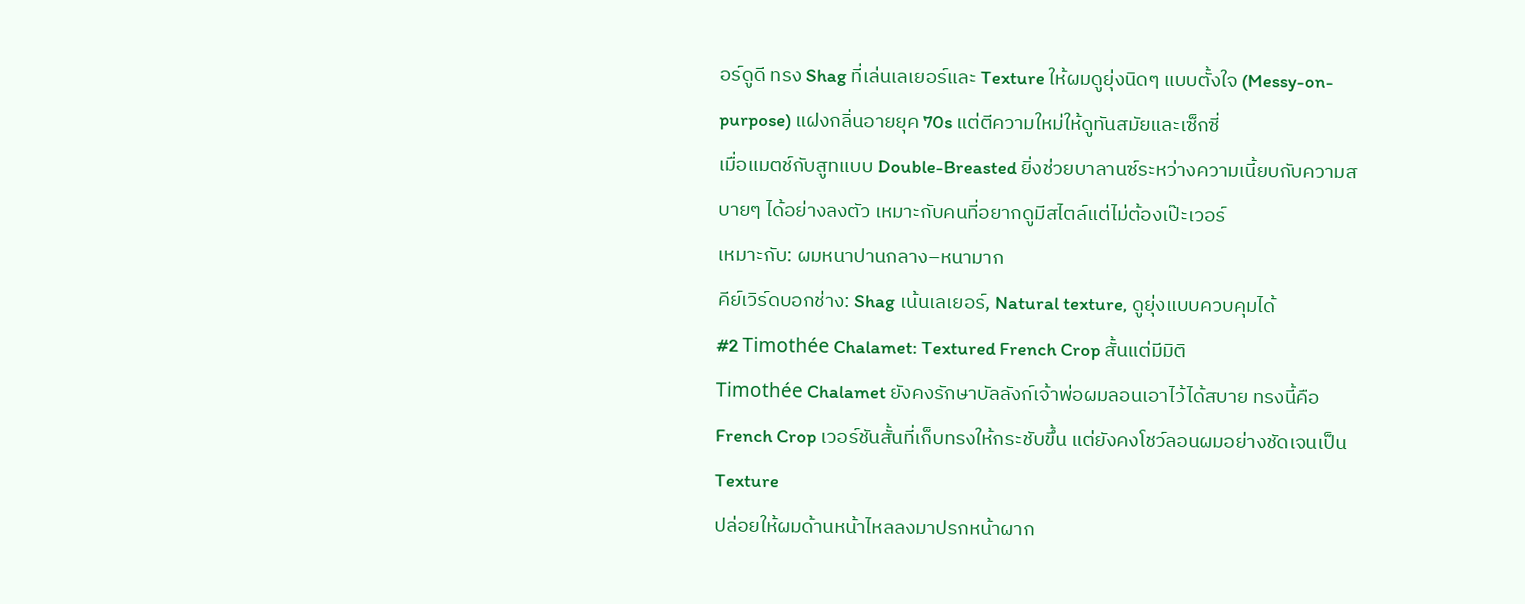อร์ดูดี ทรง Shag ที่เล่นเลเยอร์และ Texture ให้ผมดูยุ่งนิดๆ แบบตั้งใจ (Messy-on-purpose) แฝงกลิ่นอายยุค 70s แต่ตีความใหม่ให้ดูทันสมัยและเซ็กซี่
เมื่อแมตช์กับสูทแบบ Double-Breasted ยิ่งช่วยบาลานซ์ระหว่างความเนี้ยบกับความสบายๆ ได้อย่างลงตัว เหมาะกับคนที่อยากดูมีสไตล์แต่ไม่ต้องเป๊ะเวอร์
เหมาะกับ: ผมหนาปานกลาง–หนามาก
คีย์เวิร์ดบอกช่าง: Shag เน้นเลเยอร์, Natural texture, ดูยุ่งแบบควบคุมได้
#2 Timothée Chalamet: Textured French Crop สั้นแต่มีมิติ
Timothée Chalamet ยังคงรักษาบัลลังก์เจ้าพ่อผมลอนเอาไว้ได้สบาย ทรงนี้คือ French Crop เวอร์ชันสั้นที่เก็บทรงให้กระชับขึ้น แต่ยังคงโชว์ลอนผมอย่างชัดเจนเป็น Texture
ปล่อยให้ผมด้านหน้าไหลลงมาปรกหน้าผาก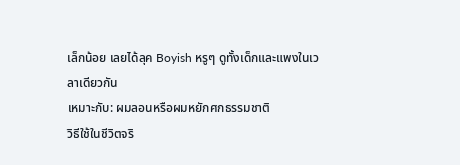เล็กน้อย เลยได้ลุค Boyish หรูๆ ดูทั้งเด็กและแพงในเวลาเดียวกัน
เหมาะกับ: ผมลอนหรือผมหยักศกธรรมชาติ
วิธีใช้ในชีวิตจริ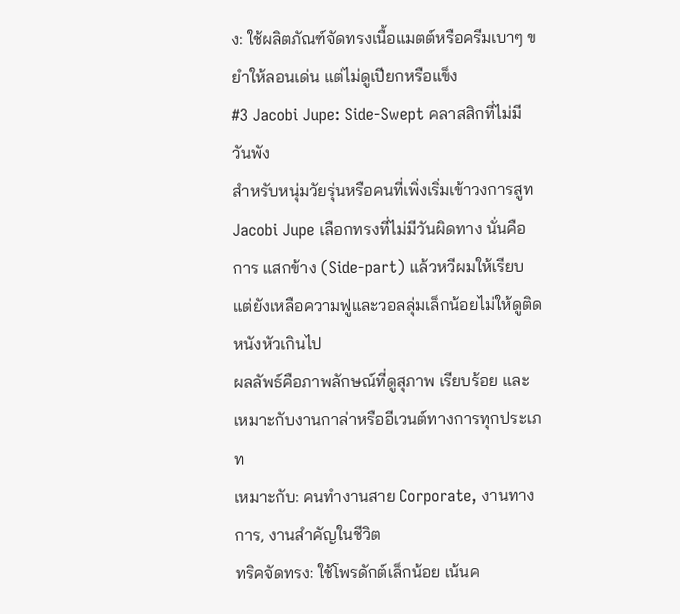ง: ใช้ผลิตภัณฑ์จัดทรงเนื้อแมตต์หรือครีมเบาๆ ขยำให้ลอนเด่น แต่ไม่ดูเปียกหรือแข็ง
#3 Jacobi Jupe: Side-Swept คลาสสิกที่ไม่มีวันพัง
สำหรับหนุ่มวัยรุ่นหรือคนที่เพิ่งเริ่มเข้าวงการสูท Jacobi Jupe เลือกทรงที่ไม่มีวันผิดทาง นั่นคือการ แสกข้าง (Side-part) แล้วหวีผมให้เรียบ แต่ยังเหลือความฟูและวอลลุ่มเล็กน้อยไม่ให้ดูติดหนังหัวเกินไป
ผลลัพธ์คือภาพลักษณ์ที่ดูสุภาพ เรียบร้อย และเหมาะกับงานกาล่าหรืออีเวนต์ทางการทุกประเภท
เหมาะกับ: คนทำงานสาย Corporate, งานทางการ, งานสำคัญในชีวิต
ทริคจัดทรง: ใช้โพรดักต์เล็กน้อย เน้นค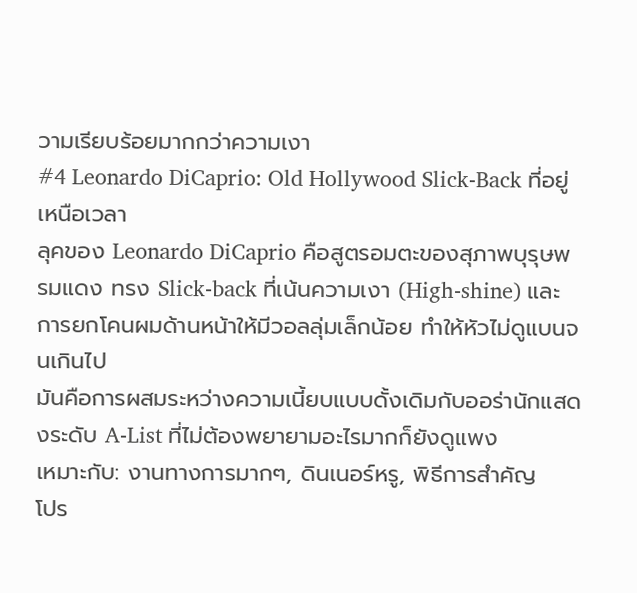วามเรียบร้อยมากกว่าความเงา
#4 Leonardo DiCaprio: Old Hollywood Slick-Back ที่อยู่เหนือเวลา
ลุคของ Leonardo DiCaprio คือสูตรอมตะของสุภาพบุรุษพรมแดง ทรง Slick-back ที่เน้นความเงา (High-shine) และการยกโคนผมด้านหน้าให้มีวอลลุ่มเล็กน้อย ทำให้หัวไม่ดูแบนจนเกินไป
มันคือการผสมระหว่างความเนี้ยบแบบดั้งเดิมกับออร่านักแสดงระดับ A-List ที่ไม่ต้องพยายามอะไรมากก็ยังดูแพง
เหมาะกับ: งานทางการมากๆ, ดินเนอร์หรู, พิธีการสำคัญ
โปร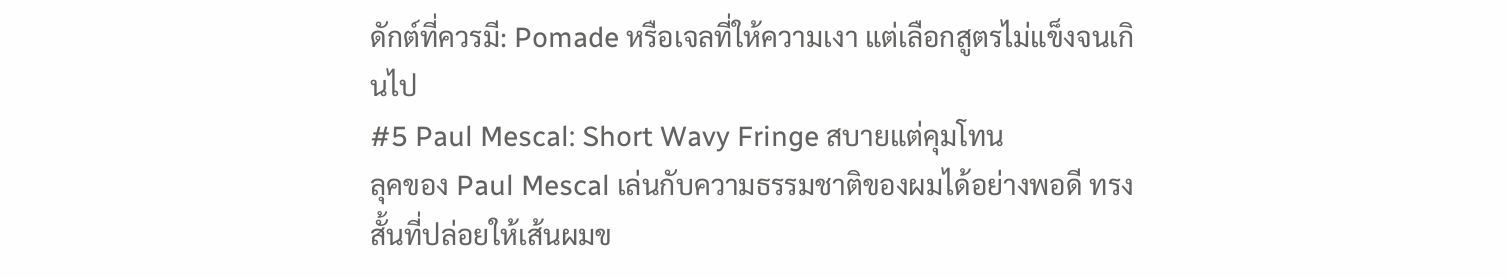ดักต์ที่ควรมี: Pomade หรือเจลที่ให้ความเงา แต่เลือกสูตรไม่แข็งจนเกินไป
#5 Paul Mescal: Short Wavy Fringe สบายแต่คุมโทน
ลุคของ Paul Mescal เล่นกับความธรรมชาติของผมได้อย่างพอดี ทรงสั้นที่ปล่อยให้เส้นผมข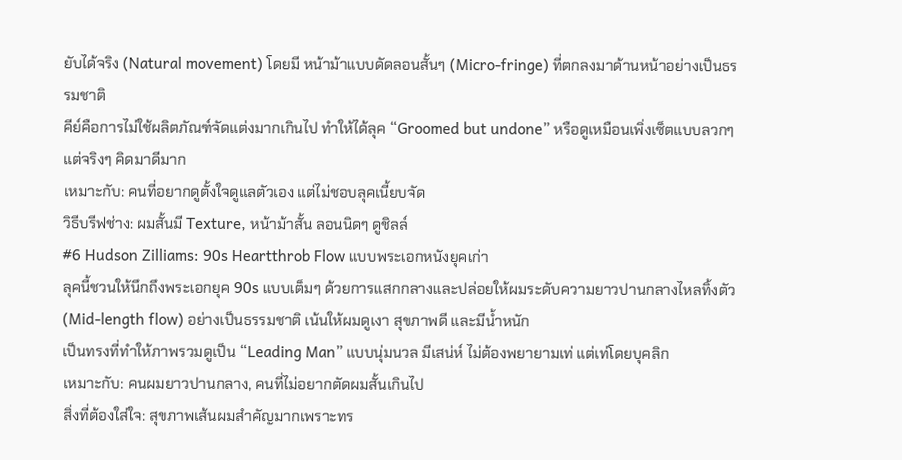ยับได้จริง (Natural movement) โดยมี หน้าม้าแบบดัดลอนสั้นๆ (Micro-fringe) ที่ตกลงมาด้านหน้าอย่างเป็นธรรมชาติ
คีย์คือการไม่ใช้ผลิตภัณฑ์จัดแต่งมากเกินไป ทำให้ได้ลุค “Groomed but undone” หรือดูเหมือนเพิ่งเซ็ตแบบลวกๆ แต่จริงๆ คิดมาดีมาก
เหมาะกับ: คนที่อยากดูตั้งใจดูแลตัวเอง แต่ไม่ชอบลุคเนี้ยบจัด
วิธีบรีฟช่าง: ผมสั้นมี Texture, หน้าม้าสั้น ลอนนิดๆ ดูชิลล์
#6 Hudson Zilliams: 90s Heartthrob Flow แบบพระเอกหนังยุคเก่า
ลุคนี้ชวนให้นึกถึงพระเอกยุค 90s แบบเต็มๆ ด้วยการแสกกลางและปล่อยให้ผมระดับความยาวปานกลางไหลทิ้งตัว (Mid-length flow) อย่างเป็นธรรมชาติ เน้นให้ผมดูเงา สุขภาพดี และมีน้ำหนัก
เป็นทรงที่ทำให้ภาพรวมดูเป็น “Leading Man” แบบนุ่มนวล มีเสน่ห์ ไม่ต้องพยายามเท่ แต่เท่โดยบุคลิก
เหมาะกับ: คนผมยาวปานกลาง, คนที่ไม่อยากตัดผมสั้นเกินไป
สิ่งที่ต้องใส่ใจ: สุขภาพเส้นผมสำคัญมากเพราะทร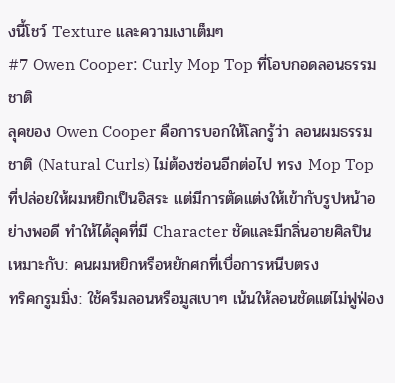งนี้โชว์ Texture และความเงาเต็มๆ
#7 Owen Cooper: Curly Mop Top ที่โอบกอดลอนธรรมชาติ
ลุคของ Owen Cooper คือการบอกให้โลกรู้ว่า ลอนผมธรรมชาติ (Natural Curls) ไม่ต้องซ่อนอีกต่อไป ทรง Mop Top ที่ปล่อยให้ผมหยิกเป็นอิสระ แต่มีการตัดแต่งให้เข้ากับรูปหน้าอย่างพอดี ทำให้ได้ลุคที่มี Character ชัดและมีกลิ่นอายศิลปิน
เหมาะกับ: คนผมหยิกหรือหยักศกที่เบื่อการหนีบตรง
ทริคกรูมมิ่ง: ใช้ครีมลอนหรือมูสเบาๆ เน้นให้ลอนชัดแต่ไม่ฟูฟ่อง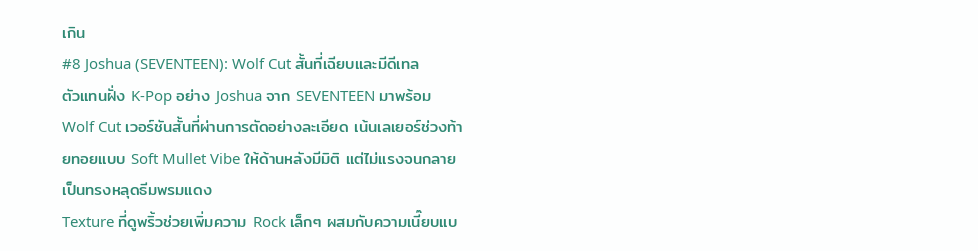เกิน
#8 Joshua (SEVENTEEN): Wolf Cut สั้นที่เฉียบและมีดีเทล
ตัวแทนฝั่ง K-Pop อย่าง Joshua จาก SEVENTEEN มาพร้อม Wolf Cut เวอร์ชันสั้นที่ผ่านการตัดอย่างละเอียด เน้นเลเยอร์ช่วงท้ายทอยแบบ Soft Mullet Vibe ให้ด้านหลังมีมิติ แต่ไม่แรงจนกลายเป็นทรงหลุดธีมพรมแดง
Texture ที่ดูพริ้วช่วยเพิ่มความ Rock เล็กๆ ผสมกับความเนี๊ยบแบ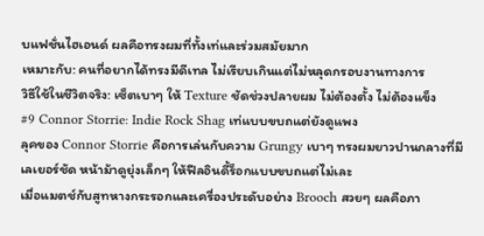บแฟชั่นไฮเอนด์ ผลคือทรงผมที่ทั้งเท่และร่วมสมัยมาก
เหมาะกับ: คนที่อยากได้ทรงมีดีเทล ไม่เรียบเกินแต่ไม่หลุดกรอบงานทางการ
วิธีใช้ในชีวิตจริง: เซ็ตเบาๆ ให้ Texture ชัดช่วงปลายผม ไม่ต้องตั้ง ไม่ต้องแข็ง
#9 Connor Storrie: Indie Rock Shag เท่แบบขบถแต่ยังดูแพง
ลุคของ Connor Storrie คือการเล่นกับความ Grungy เบาๆ ทรงผมยาวปานกลางที่มีเลเยอร์ชัด หน้าม้าดูยุ่งเล็กๆ ให้ฟีลอินดี้ร็อกแบบขบถแต่ไม่เละ
เมื่อแมตช์กับสูทหางกระรอกและเครื่องประดับอย่าง Brooch สวยๆ ผลคือภา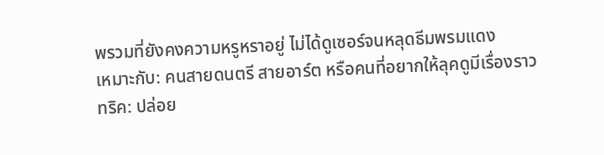พรวมที่ยังคงความหรูหราอยู่ ไม่ได้ดูเซอร์จนหลุดธีมพรมแดง
เหมาะกับ: คนสายดนตรี สายอาร์ต หรือคนที่อยากให้ลุคดูมีเรื่องราว
ทริค: ปล่อย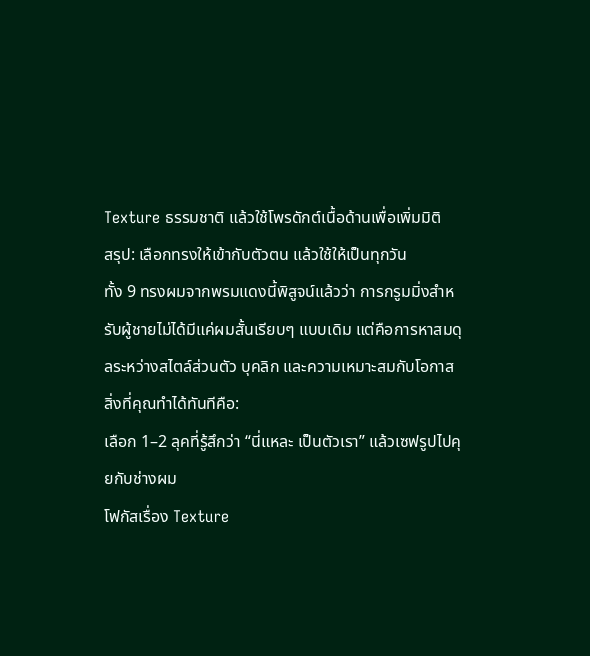Texture ธรรมชาติ แล้วใช้โพรดักต์เนื้อด้านเพื่อเพิ่มมิติ
สรุป: เลือกทรงให้เข้ากับตัวตน แล้วใช้ให้เป็นทุกวัน
ทั้ง 9 ทรงผมจากพรมแดงนี้พิสูจน์แล้วว่า การกรูมมิ่งสำหรับผู้ชายไม่ได้มีแค่ผมสั้นเรียบๆ แบบเดิม แต่คือการหาสมดุลระหว่างสไตล์ส่วนตัว บุคลิก และความเหมาะสมกับโอกาส
สิ่งที่คุณทำได้ทันทีคือ:
เลือก 1–2 ลุคที่รู้สึกว่า “นี่แหละ เป็นตัวเรา” แล้วเซฟรูปไปคุยกับช่างผม
โฟกัสเรื่อง Texture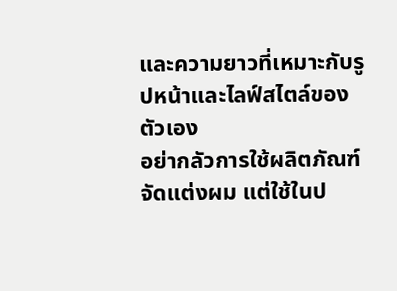และความยาวที่เหมาะกับรูปหน้าและไลฟ์สไตล์ของตัวเอง
อย่ากลัวการใช้ผลิตภัณฑ์จัดแต่งผม แต่ใช้ในป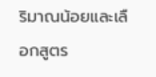ริมาณน้อยและเลือกสูตร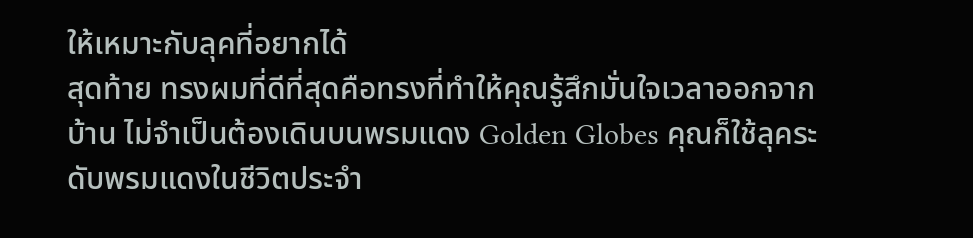ให้เหมาะกับลุคที่อยากได้
สุดท้าย ทรงผมที่ดีที่สุดคือทรงที่ทำให้คุณรู้สึกมั่นใจเวลาออกจากบ้าน ไม่จำเป็นต้องเดินบนพรมแดง Golden Globes คุณก็ใช้ลุคระดับพรมแดงในชีวิตประจำ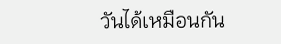วันได้เหมือนกัน